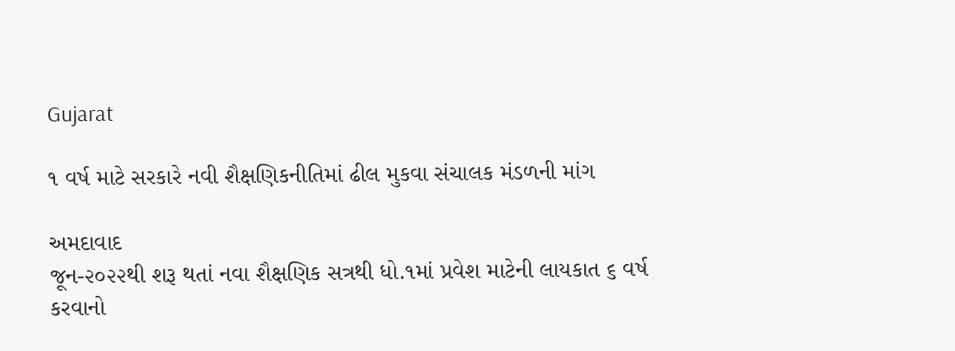Gujarat

૧ વર્ષ માટે સરકારે નવી શૈક્ષણિકનીતિમાં ઢીલ મુકવા સંચાલક મંડળની માંગ

અમદાવાદ
જૂન-૨૦૨૨થી શરૂ થતાં નવા શૈક્ષણિક સત્રથી ધો.૧માં પ્રવેશ માટેની લાયકાત ૬ વર્ષ કરવાનો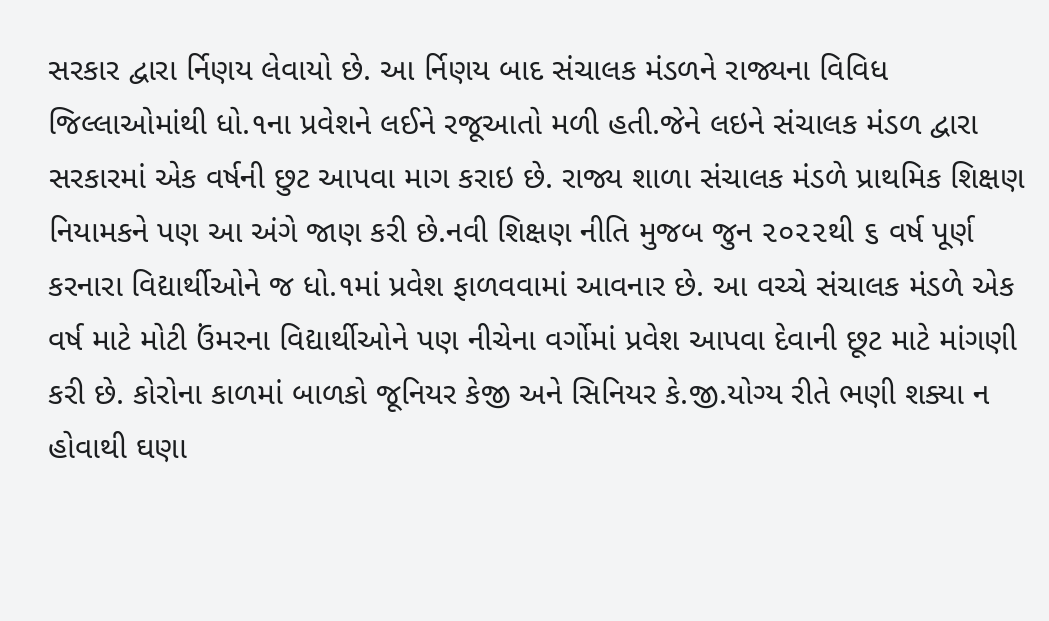સરકાર દ્વારા ર્નિણય લેવાયો છે. આ ર્નિણય બાદ સંચાલક મંડળને રાજ્યના વિવિધ જિલ્લાઓમાંથી ધો.૧ના પ્રવેશને લઈને રજૂઆતો મળી હતી.જેને લઇને સંચાલક મંડળ દ્વારા સરકારમાં એક વર્ષની છુટ આપવા માગ કરાઇ છે. રાજ્ય શાળા સંચાલક મંડળે પ્રાથમિક શિક્ષણ નિયામકને પણ આ અંગે જાણ કરી છે.નવી શિક્ષણ નીતિ મુજબ જુન ૨૦૨૨થી ૬ વર્ષ પૂર્ણ કરનારા વિદ્યાર્થીઓને જ ધો.૧માં પ્રવેશ ફાળવવામાં આવનાર છે. આ વચ્ચે સંચાલક મંડળે એક વર્ષ માટે મોટી ઉંમરના વિદ્યાર્થીઓને પણ નીચેના વર્ગોમાં પ્રવેશ આપવા દેવાની છૂટ માટે માંગણી કરી છે. કોરોના કાળમાં બાળકો જૂનિયર કેજી અને સિનિયર કે.જી.યોગ્ય રીતે ભણી શક્યા ન હોવાથી ઘણા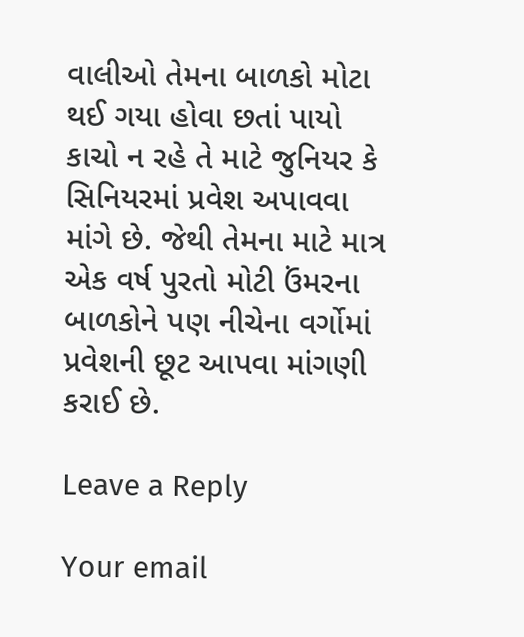વાલીઓ તેમના બાળકો મોટા થઈ ગયા હોવા છતાં પાયો કાચો ન રહે તે માટે જુનિયર કે સિનિયરમાં પ્રવેશ અપાવવા માંગે છે. જેથી તેમના માટે માત્ર એક વર્ષ પુરતો મોટી ઉંમરના બાળકોને પણ નીચેના વર્ગોમાં પ્રવેશની છૂટ આપવા માંગણી કરાઈ છે.

Leave a Reply

Your email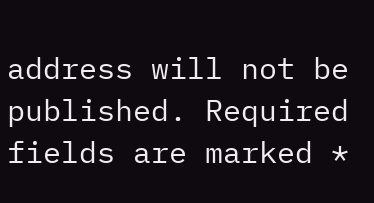address will not be published. Required fields are marked *